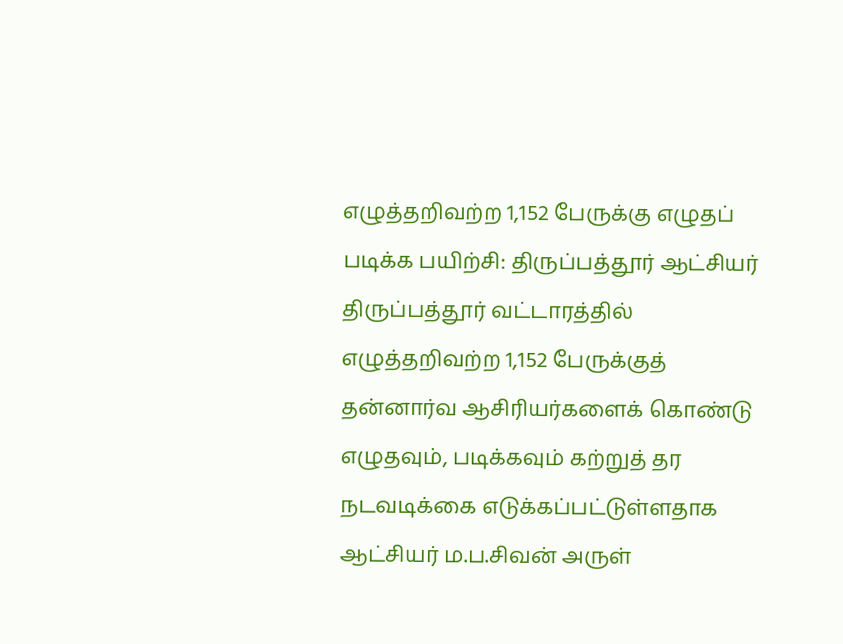எழுத்தறிவற்ற 1,152 பேருக்கு எழுதப் படிக்க பயிற்சி: திருப்பத்தூர் ஆட்சியர்
திருப்பத்தூர் வட்டாரத்தில் எழுத்தறிவற்ற 1,152 பேருக்குத் தன்னார்வ ஆசிரியர்களைக் கொண்டு எழுதவும், படிக்கவும் கற்றுத் தர நடவடிக்கை எடுக்கப்பட்டுள்ளதாக ஆட்சியர் ம.ப.சிவன் அருள்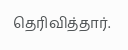தெரிவித்தார்.